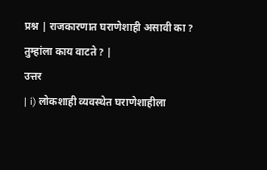प्रश्न | राजकारणात घराणेशाही असावी का ? तुम्हांला काय वाटते ? |
उत्तर
| i) लोकशाही व्यवस्थेत घराणेशाहीला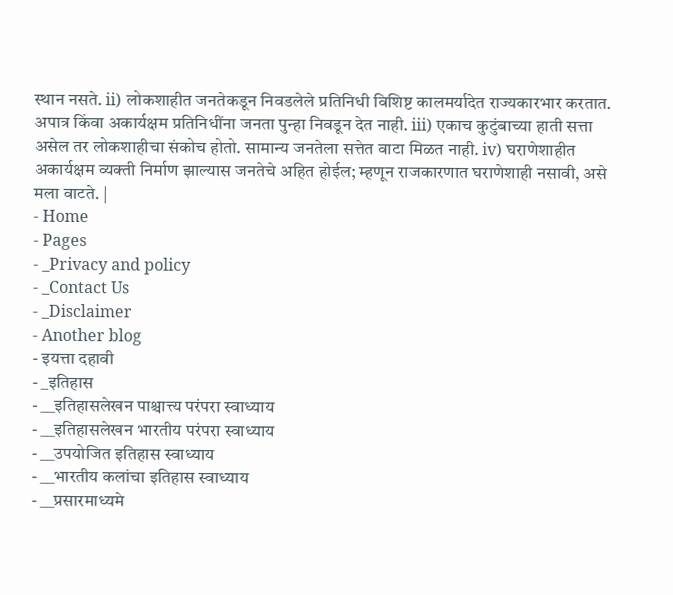स्थान नसते. ii) लोकशाहीत जनतेकडून निवडलेले प्रतिनिधी विशिष्ट कालमर्यादेत राज्यकारभार करतात. अपात्र किंवा अकार्यक्षम प्रतिनिधींना जनता पुन्हा निवडून देत नाही. iii) एकाच कुटुंबाच्या हाती सत्ता असेल तर लोकशाहीचा संकोच होतो. सामान्य जनतेला सत्तेत वाटा मिळत नाही. iv) घराणेशाहीत अकार्यक्षम व्यक्ती निर्माण झाल्यास जनतेचे अहित होईल; म्हणून राजकारणात घराणेशाही नसावी, असे मला वाटते. |
- Home
- Pages
- _Privacy and policy
- _Contact Us
- _Disclaimer
- Another blog
- इयत्ता दहावी
- _इतिहास
- __इतिहासलेखन पाश्चात्त्य परंपरा स्वाध्याय
- __इतिहासलेखन भारतीय परंपरा स्वाध्याय
- __उपयोजित इतिहास स्वाध्याय
- __भारतीय कलांचा इतिहास स्वाध्याय
- __प्रसारमाध्यमे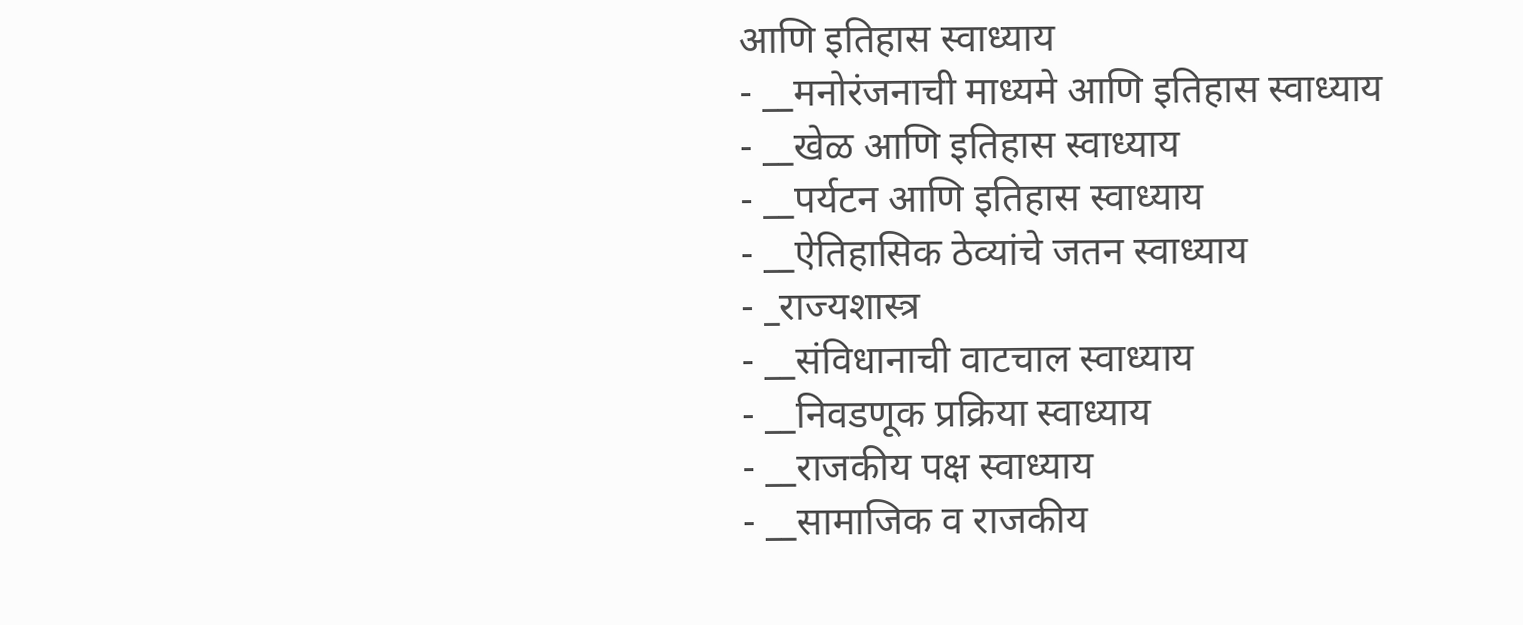आणि इतिहास स्वाध्याय
- __मनोरंजनाची माध्यमे आणि इतिहास स्वाध्याय
- __खेळ आणि इतिहास स्वाध्याय
- __पर्यटन आणि इतिहास स्वाध्याय
- __ऐतिहासिक ठेव्यांचे जतन स्वाध्याय
- _राज्यशास्त्र
- __संविधानाची वाटचाल स्वाध्याय
- __निवडणूक प्रक्रिया स्वाध्याय
- __राजकीय पक्ष स्वाध्याय
- __सामाजिक व राजकीय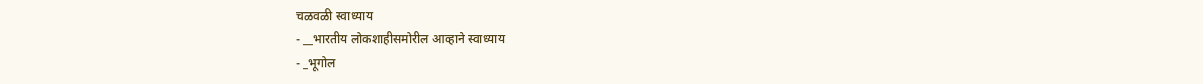चळवळी स्वाध्याय
- __भारतीय लोकशाहीसमोरील आव्हाने स्वाध्याय
- _भूगोल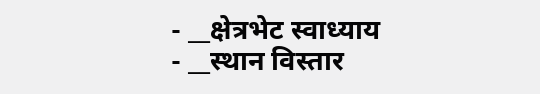- __क्षेत्रभेट स्वाध्याय
- __स्थान विस्तार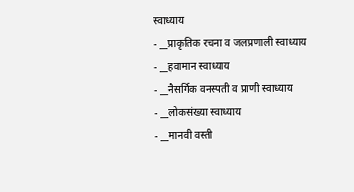स्वाध्याय
- __प्राकृतिक रचना व जलप्रणाली स्वाध्याय
- __हवामान स्वाध्याय
- __नैसर्गिक वनस्पती व प्राणी स्वाध्याय
- __लोकसंख्या स्वाध्याय
- __मानवी वस्ती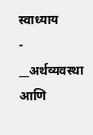स्वाध्याय
- __अर्थव्यवस्था आणि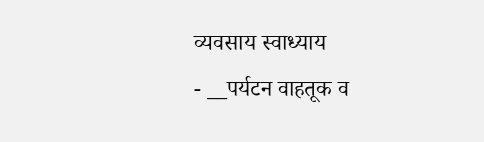व्यवसाय स्वाध्याय
- __पर्यटन वाहतूक व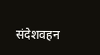संदेशवहन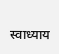स्वाध्याय